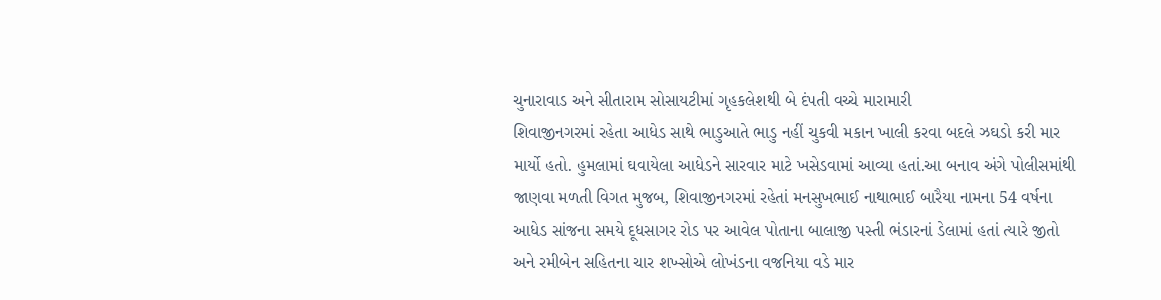ચુનારાવાડ અને સીતારામ સોસાયટીમાં ગૃહકલેશથી બે દંપતી વચ્ચે મારામારી
શિવાજીનગરમાં રહેતા આધેડ સાથે ભાડુઆતે ભાડુ નહીં ચુકવી મકાન ખાલી કરવા બદલે ઝઘડો કરી માર માર્યો હતો. હુમલામાં ઘવાયેલા આધેડને સારવાર માટે ખસેડવામાં આવ્યા હતાં.આ બનાવ અંગે પોલીસમાંથી જાણવા મળતી વિગત મુજબ, શિવાજીનગરમાં રહેતાં મનસુખભાઈ નાથાભાઈ બારૈયા નામના 54 વર્ષના આધેડ સાંજના સમયે દૂધસાગર રોડ પર આવેલ પોતાના બાલાજી પસ્તી ભંડારનાં ડેલામાં હતાં ત્યારે જીતો અને રમીબેન સહિતના ચાર શખ્સોએ લોખંડના વજનિયા વડે માર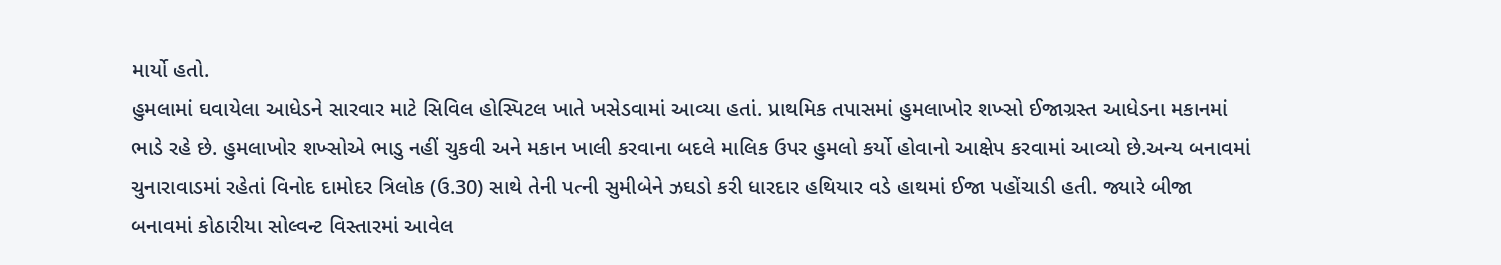માર્યો હતો.
હુમલામાં ઘવાયેલા આધેડને સારવાર માટે સિવિલ હોસ્પિટલ ખાતે ખસેડવામાં આવ્યા હતાં. પ્રાથમિક તપાસમાં હુમલાખોર શખ્સો ઈજાગ્રસ્ત આધેડના મકાનમાં ભાડે રહે છે. હુમલાખોર શખ્સોએ ભાડુ નહીં ચુકવી અને મકાન ખાલી કરવાના બદલે માલિક ઉપર હુમલો કર્યો હોવાનો આક્ષેપ કરવામાં આવ્યો છે.અન્ય બનાવમાં ચુનારાવાડમાં રહેતાં વિનોદ દામોદર ત્રિલોક (ઉ.30) સાથે તેની પત્ની સુમીબેને ઝઘડો કરી ધારદાર હથિયાર વડે હાથમાં ઈજા પહોંચાડી હતી. જ્યારે બીજા બનાવમાં કોઠારીયા સોલ્વન્ટ વિસ્તારમાં આવેલ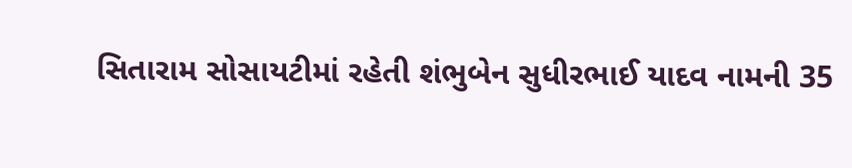સિતારામ સોસાયટીમાં રહેતી શંભુબેન સુધીરભાઈ યાદવ નામની 35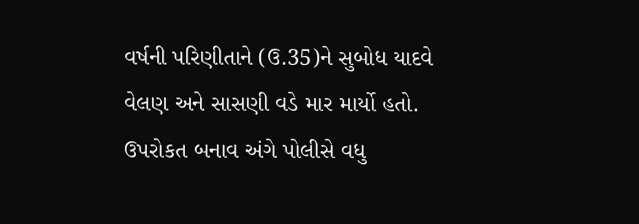વર્ષની પરિણીતાને (ઉ.35)ને સુબોધ યાદવે વેલણ અને સાસણી વડે માર માર્યો હતો. ઉપરોકત બનાવ અંગે પોલીસે વધુ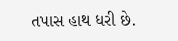તપાસ હાથ ધરી છે.